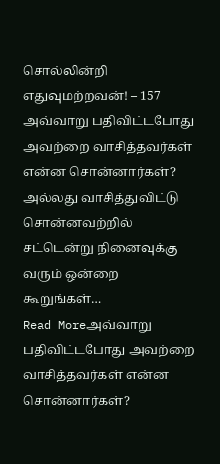சொல்லின்றி எதுவுமற்றவன்! – 157
அவ்வாறு பதிவிட்டபோது அவற்றை வாசித்தவர்கள் என்ன சொன்னார்கள்? அல்லது வாசித்துவிட்டு சொன்னவற்றில் சட்டென்று நினைவுக்கு வரும் ஒன்றை கூறுங்கள்…
Read Moreஅவ்வாறு பதிவிட்டபோது அவற்றை வாசித்தவர்கள் என்ன சொன்னார்கள்?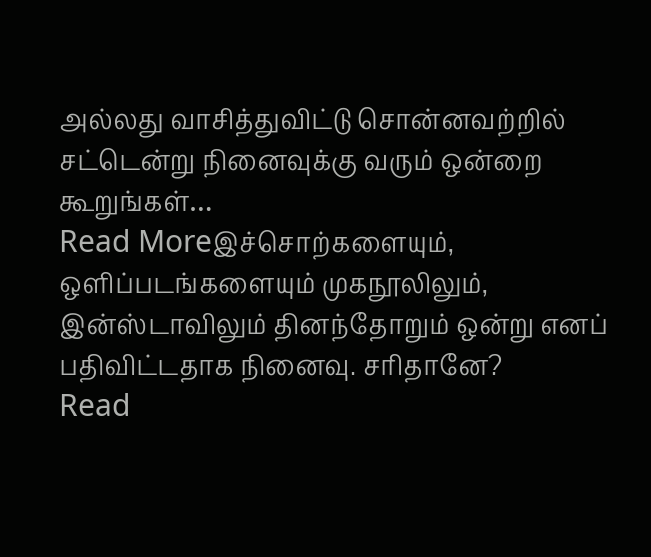அல்லது வாசித்துவிட்டு சொன்னவற்றில் சட்டென்று நினைவுக்கு வரும் ஒன்றை கூறுங்கள்…
Read Moreஇச்சொற்களையும், ஒளிப்படங்களையும் முகநூலிலும், இன்ஸ்டாவிலும் தினந்தோறும் ஒன்று எனப் பதிவிட்டதாக நினைவு. சரிதானே?
Read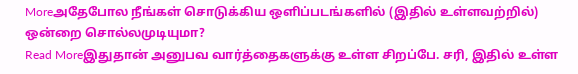Moreஅதேபோல நீங்கள் சொடுக்கிய ஒளிப்படங்களில் (இதில் உள்ளவற்றில்) ஒன்றை சொல்லமுடியுமா?
Read Moreஇதுதான் அனுபவ வார்த்தைகளுக்கு உள்ள சிறப்பே. சரி, இதில் உள்ள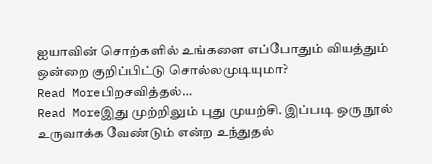ஐயாவின் சொற்களில் உங்களை எப்போதும் வியத்தும் ஒன்றை குறிப்பிட்டு சொல்லமுடியுமா?
Read Moreபிறசவித்தல்…
Read Moreஇது முற்றிலும் புது முயற்சி. இப்படி ஒரு நூல் உருவாக்க வேண்டும் என்ற உந்துதல்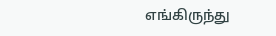எங்கிருந்து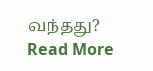வந்தது?
Read More